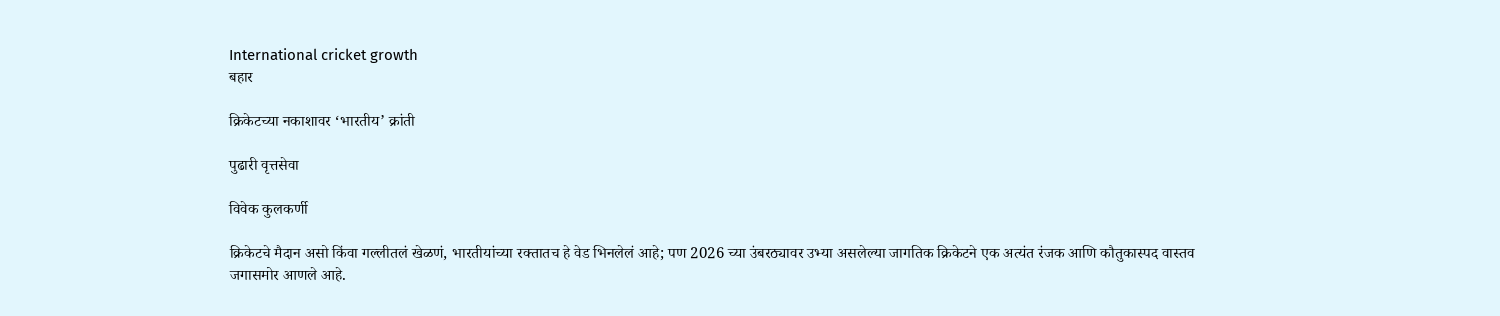International cricket growth
बहार

क्रिकेटच्या नकाशावर ‌‘भारतीय‌’ क्रांती

पुढारी वृत्तसेवा

विवेक कुलकर्णी

क्रिकेटचे मैदान असो किंवा गल्लीतलं खेळणं, भारतीयांच्या रक्तातच हे वेड भिनलेलं आहे; पण 2026 च्या उंबरठ्यावर उभ्या असलेल्या जागतिक क्रिकेटने एक अत्यंत रंजक आणि कौतुकास्पद वास्तव जगासमोर आणले आहे.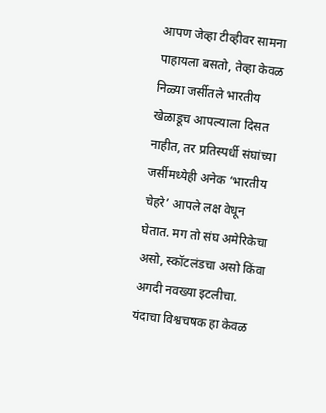आपण जेव्हा टीव्हीवर सामना पाहायला बसतो, तेव्हा केवळ निळ्या जर्सीतले भारतीय खेळाडूच आपल्याला दिसत नाहीत, तर प्रतिस्पर्धी संघांच्या जर्सीमध्येही अनेक ‌‘भारतीय चेहरे‌’ आपले लक्ष वेधून घेतात. मग तो संघ अमेरिकेचा असो, स्कॉटलंडचा असो किंवा अगदी नवख्या इटलीचा. यंदाचा विश्वचषक हा केवळ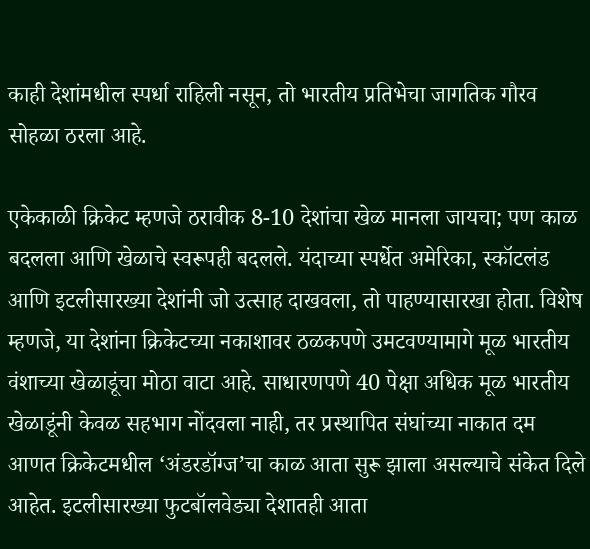काही देशांमधील स्पर्धा राहिली नसून, तो भारतीय प्रतिभेचा जागतिक गौरव सोहळा ठरला आहे.

एकेकाळी क्रिकेट म्हणजे ठरावीक 8-10 देशांचा खेळ मानला जायचा; पण काळ बदलला आणि खेळाचे स्वरूपही बदलले. यंदाच्या स्पर्धेत अमेरिका, स्कॉटलंड आणि इटलीसारख्या देशांनी जो उत्साह दाखवला, तो पाहण्यासारखा होता. विशेष म्हणजे, या देशांना क्रिकेटच्या नकाशावर ठळकपणे उमटवण्यामागे मूळ भारतीय वंशाच्या खेळाडूंचा मोठा वाटा आहे. साधारणपणे 40 पेक्षा अधिक मूळ भारतीय खेळाडूंनी केवळ सहभाग नोंदवला नाही, तर प्रस्थापित संघांच्या नाकात दम आणत क्रिकेटमधील ‌‘अंडरडॉग्ज‌’चा काळ आता सुरू झाला असल्याचे संकेत दिले आहेत. इटलीसारख्या फुटबॉलवेड्या देशातही आता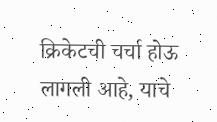क्रिकेटची चर्चा होऊ लागली आहे, याचे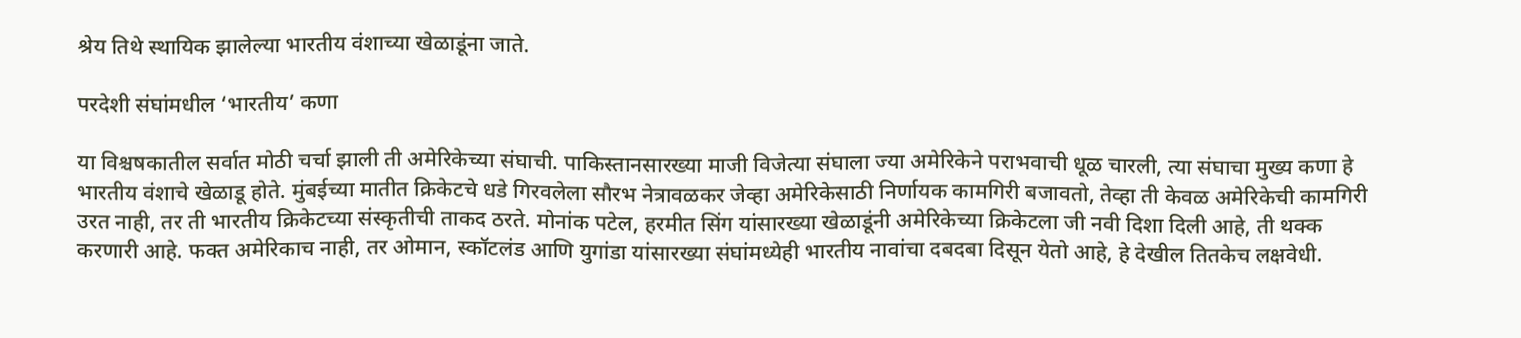श्रेय तिथे स्थायिक झालेल्या भारतीय वंशाच्या खेळाडूंना जाते.

परदेशी संघांमधील ‌‘भारतीय‌’ कणा

या विश्चषकातील सर्वात मोठी चर्चा झाली ती अमेरिकेच्या संघाची. पाकिस्तानसारख्या माजी विजेत्या संघाला ज्या अमेरिकेने पराभवाची धूळ चारली, त्या संघाचा मुख्य कणा हे भारतीय वंशाचे खेळाडू होते. मुंबईच्या मातीत क्रिकेटचे धडे गिरवलेला सौरभ नेत्रावळकर जेव्हा अमेरिकेसाठी निर्णायक कामगिरी बजावतो, तेव्हा ती केवळ अमेरिकेची कामगिरी उरत नाही, तर ती भारतीय क्रिकेटच्या संस्कृतीची ताकद ठरते. मोनांक पटेल, हरमीत सिंग यांसारख्या खेळाडूंनी अमेरिकेच्या क्रिकेटला जी नवी दिशा दिली आहे, ती थक्क करणारी आहे. फक्त अमेरिकाच नाही, तर ओमान, स्कॉटलंड आणि युगांडा यांसारख्या संघांमध्येही भारतीय नावांचा दबदबा दिसून येतो आहे, हे देखील तितकेच लक्षवेधी.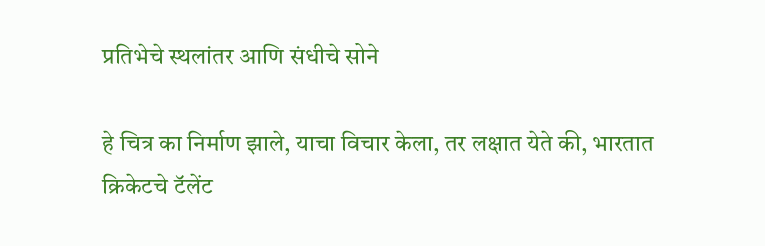प्रतिभेचे स्थलांतर आणि संधीचे सोने

हे चित्र का निर्माण झाले, याचा विचार केला, तर लक्षात येते की, भारतात क्रिकेटचे टॅलेंट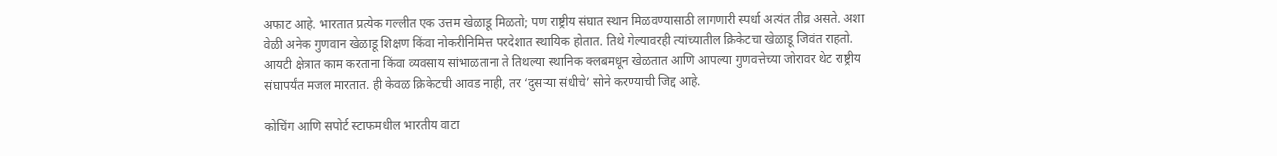अफाट आहे. भारतात प्रत्येक गल्लीत एक उत्तम खेळाडू मिळतो; पण राष्ट्रीय संघात स्थान मिळवण्यासाठी लागणारी स्पर्धा अत्यंत तीव्र असते. अशा वेळी अनेक गुणवान खेळाडू शिक्षण किंवा नोकरीनिमित्त परदेशात स्थायिक होतात. तिथे गेल्यावरही त्यांच्यातील क्रिकेटचा खेळाडू जिवंत राहतो. आयटी क्षेत्रात काम करताना किंवा व्यवसाय सांभाळताना ते तिथल्या स्थानिक क्लबमधून खेळतात आणि आपल्या गुणवत्तेच्या जोरावर थेट राष्ट्रीय संघापर्यंत मजल मारतात. ही केवळ क्रिकेटची आवड नाही, तर ‌‘दुसऱ्या संधीचे‌’ सोने करण्याची जिद्द आहे.

कोचिंग आणि सपोर्ट स्टाफमधील भारतीय वाटा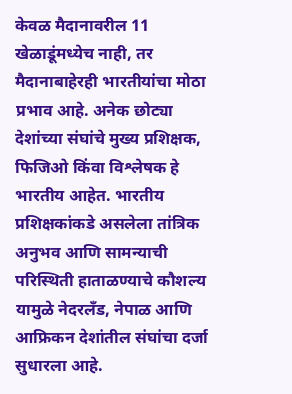केवळ मैदानावरील 11 खेळाडूंमध्येच नाही, तर मैदानाबाहेरही भारतीयांचा मोठा प्रभाव आहे. अनेक छोट्या देशांच्या संघांचे मुख्य प्रशिक्षक, फिजिओ किंवा विश्लेषक हे भारतीय आहेत. भारतीय प्रशिक्षकांकडे असलेला तांत्रिक अनुभव आणि सामन्याची परिस्थिती हाताळण्याचे कौशल्य यामुळे नेदरलँड, नेपाळ आणि आफ्रिकन देशांतील संघांचा दर्जा सुधारला आहे.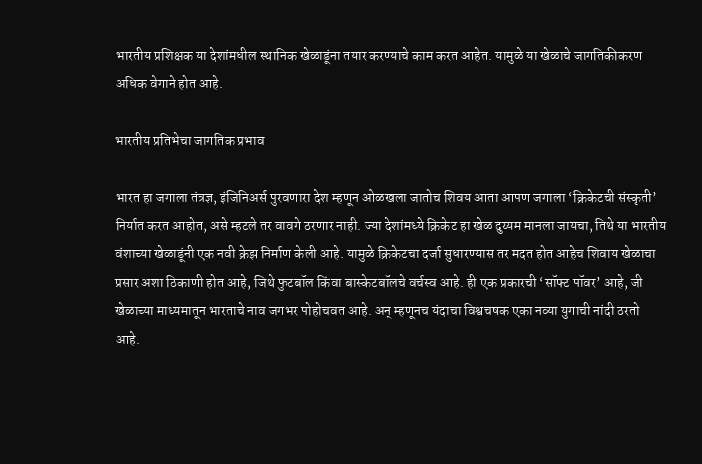भारतीय प्रशिक्षक या देशांमधील स्थानिक खेळाडूंना तयार करण्याचे काम करत आहेत. यामुळे या खेळाचे जागतिकीकरण अधिक वेगाने होत आहे.

भारतीय प्रतिभेचा जागतिक प्रभाव

भारत हा जगाला तंत्रज्ञ, इंजिनिअर्स पुरवणारा देश म्हणून ओळखला जातोच शिवय आता आपण जगाला ‌‘क्रिकेटची संस्कृती‌’ निर्यात करत आहोत, असे म्हटले तर वावगे ठरणार नाही. ज्या देशांमध्ये क्रिकेट हा खेळ दुय्यम मानला जायचा, तिथे या भारतीय वंशाच्या खेळाडूंनी एक नवी क्रेझ निर्माण केली आहे. यामुळे क्रिकेटचा दर्जा सुधारण्यास तर मदत होत आहेच शिवाय खेळाचा प्रसार अशा ठिकाणी होत आहे, जिथे फुटबॉल किंवा बास्केटबॉलचे वर्चस्व आहे. ही एक प्रकारची ‌‘सॉफ्ट पॉवर‌’ आहे, जी खेळाच्या माध्यमातून भारताचे नाव जगभर पोहोचवत आहे. अन्‌‍ म्हणूनच यंदाचा विश्वचषक एका नव्या युगाची नांदी ठरतो आहे.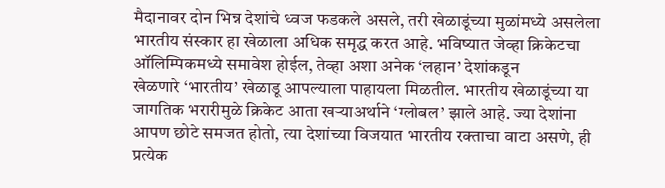मैदानावर दोन भिन्न देशांचे ध्वज फडकले असले, तरी खेळाडूंच्या मुळांमध्ये असलेला भारतीय संस्कार हा खेळाला अधिक समृद्ध करत आहे. भविष्यात जेव्हा क्रिकेटचा ऑलिम्पिकमध्ये समावेश होईल, तेव्हा अशा अनेक ‌‘लहान‌’ देशांकडून खेळणारे ‌‘भारतीय‌’ खेळाडू आपल्याला पाहायला मिळतील. भारतीय खेळाडूंच्या या जागतिक भरारीमुळे क्रिकेट आता खऱ्याअर्थाने ‌‘ग्लोबल‌’ झाले आहे. ज्या देशांना आपण छोटे समजत होतो, त्या देशांच्या विजयात भारतीय रक्ताचा वाटा असणे, ही प्रत्येक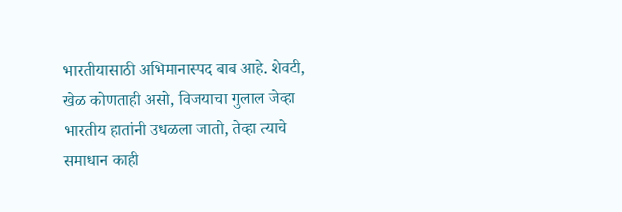भारतीयासाठी अभिमानास्पद बाब आहे. शेवटी, खेळ कोणताही असो, विजयाचा गुलाल जेव्हा भारतीय हातांनी उधळला जातो, तेव्हा त्याचे समाधान काही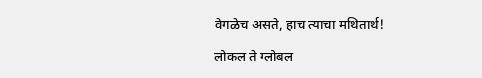वेगळेच असते, हाच त्याचा मथितार्थ!

लोकल ते ग्लोबल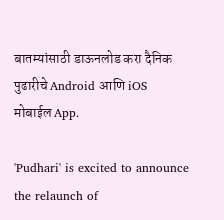बातम्यांसाठी डाऊनलोड करा दैनिक पुढारीचे Android आणि iOS मोबाईल App.

'Pudhari' is excited to announce the relaunch of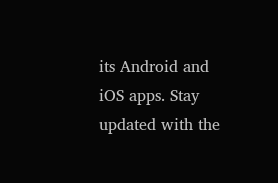its Android and iOS apps. Stay updated with the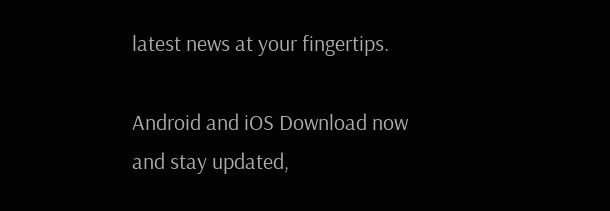latest news at your fingertips.

Android and iOS Download now and stay updated,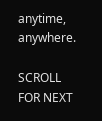anytime, anywhere.

SCROLL FOR NEXT